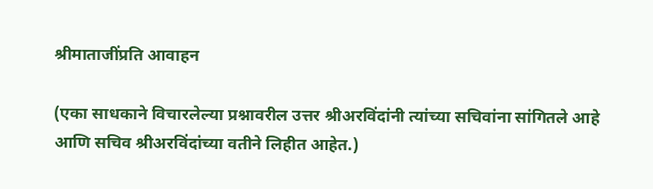श्रीमाताजींप्रति आवाहन

(एका साधकाने विचारलेल्या प्रश्नावरील उत्तर श्रीअरविंदांनी त्यांच्या सचिवांना सांगितले आहे आणि सचिव श्रीअरविंदांच्या वतीने लिहीत आहेत.)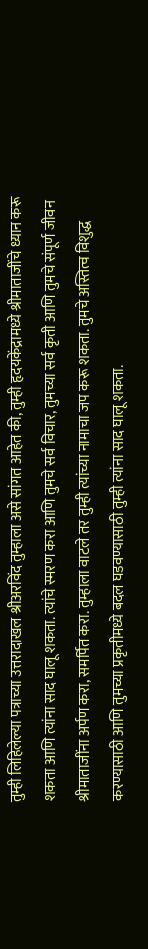तुम्ही लिहिलेल्या पत्राच्या उत्तरादाखल श्रीअरविंद तुम्हाला असे सांगत आहेत की, तुम्ही हृदयकेंद्रामध्ये श्रीमाताजींचे ध्यान करू शकता आणि त्यांना साद घालू शकता. त्यांचे स्मरण करा आणि तुमचे सर्व विचार, तुमच्या सर्व कृती आणि तुमचे संपूर्ण जीवन श्रीमाताजींना अर्पण करा, समर्पित करा. तुम्हाला वाटले तर तुम्ही त्यांच्या नामाचा जप करू शकता. तुमचे अस्तित्व विशुद्ध करण्यासाठी आणि तुमच्या प्रकृतीमध्ये बदल घडवण्यासाठी तुम्ही त्यांना साद घालू शकता.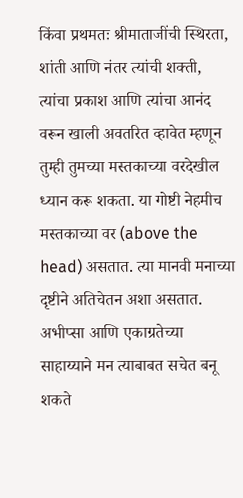किंवा प्रथमतः श्रीमाताजींची स्थिरता, शांती आणि नंतर त्यांची शक्ती, त्यांचा प्रकाश आणि त्यांचा आनंद वरून खाली अवतरित व्हावेत म्हणून तुम्ही तुमच्या मस्तकाच्या वरदेखील ध्यान करू शकता. या गोष्टी नेहमीच मस्तकाच्या वर (above the head) असतात. त्या मानवी मनाच्या दृष्टीने अतिचेतन अशा असतात. अभीप्सा आणि एकाग्रतेच्या साहाय्याने मन त्याबाबत सचेत बनू शकते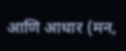आणि आधार (मन,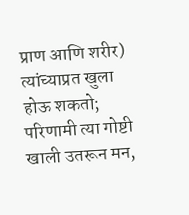प्राण आणि शरीर) त्यांच्याप्रत खुला होऊ शकतो; परिणामी त्या गोष्टी खाली उतरून मन,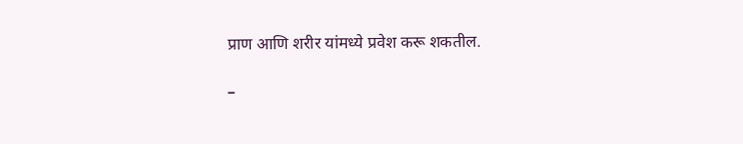प्राण आणि शरीर यांमध्ये प्रवेश करू शकतील.

–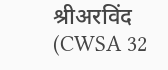श्रीअरविंद (CWSA 32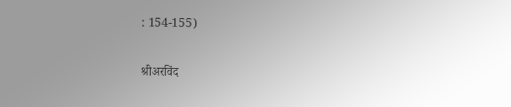: 154-155)

श्रीअरविंद